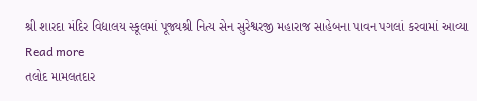શ્રી શારદા મંદિર વિદ્યાલય સ્કૂલમાં પૂજ્યશ્રી નિત્ય સેન સુરેશ્વરજી મહારાજ સાહેબના પાવન પગલાં કરવામાં આવ્યા Read more
તલોદ મામલતદાર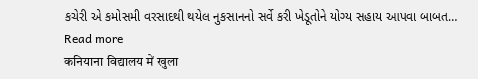કચેરી એ કમોસમી વરસાદથી થયેલ નુકસાનનો સર્વે કરી ખેડૂતોને યોગ્ય સહાય આપવા બાબત… Read more
कनियाना विद्यालय में खुला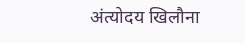अंत्योदय खिलौना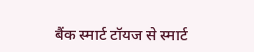बैंक स्मार्ट टॉयज से स्मार्ट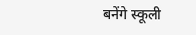बनेंगे स्कूली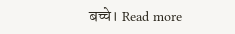बच्चे। Read more